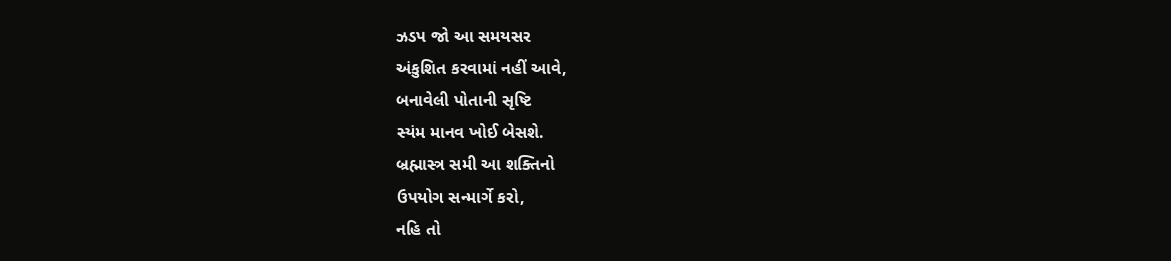ઝડપ જો આ સમયસર
અંકુશિત કરવામાં નહીં આવે,
બનાવેલી પોતાની સૃષ્ટિ
સ્યંમ માનવ ખોઈ બેસશે.
બ્રહ્માસ્ત્ર સમી આ શક્તિનો
ઉપયોગ સન્માર્ગે કરો,
નહિ તો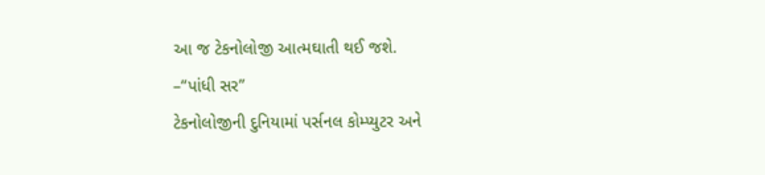આ જ ટેકનોલોજી આત્મઘાતી થઈ જશે.
–“પાંધી સર”
ટેકનોલોજીની દુનિયામાં પર્સનલ કોમ્પ્યુટર અને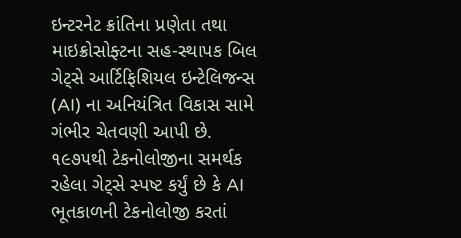ઇન્ટરનેટ ક્રાંતિના પ્રણેતા તથા માઇક્રોસોફ્ટના સહ-સ્થાપક બિલ ગેટ્સે આર્ટિફિશિયલ ઇન્ટેલિજન્સ (AI) ના અનિયંત્રિત વિકાસ સામે ગંભીર ચેતવણી આપી છે. ૧૯૭૫થી ટેકનોલોજીના સમર્થક રહેલા ગેટ્સે સ્પષ્ટ કર્યું છે કે AI ભૂતકાળની ટેકનોલોજી કરતાં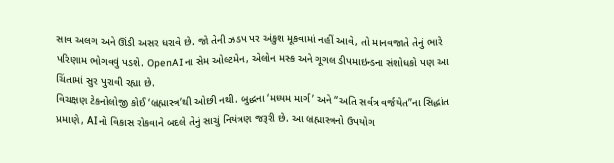સાવ અલગ અને ઊંડી અસર ધરાવે છે. જો તેની ઝડપ પર અંકુશ મૂકવામાં નહીં આવે, તો માનવજાતે તેનું ભારે પરિણામ ભોગવવું પડશે. OpenAIના સેમ ઓલ્ટમેન, એલોન મસ્ક અને ગૂગલ ડીપમાઇન્ડના સંશોધકો પણ આ ચિંતામાં સુર પુરાવી રહ્યા છે.
વિચક્ષણ ટેકનોલોજી કોઈ ‘બ્રહ્માસ્ત્ર’થી ઓછી નથી. બુદ્ધના ‘મધ્યમ માર્ગ’ અને “અતિ સર્વત્ર વર્જયેત”ના સિદ્ધાંત પ્રમાણે, AIનો વિકાસ રોકવાને બદલે તેનું સાચું નિયંત્રણ જરૂરી છે. આ બ્રહ્માસ્ત્રનો ઉપયોગ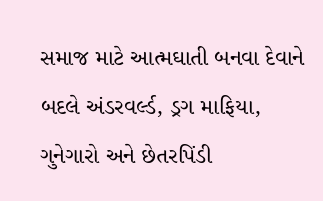સમાજ માટે આત્મઘાતી બનવા દેવાને બદલે અંડરવર્લ્ડ, ડ્રગ માફિયા, ગુનેગારો અને છેતરપિંડી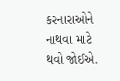કરનારાઓને નાથવા માટે થવો જોઈએ.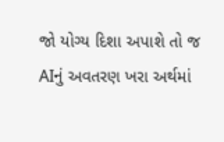જો યોગ્ય દિશા અપાશે તો જ AIનું અવતરણ ખરા અર્થમાં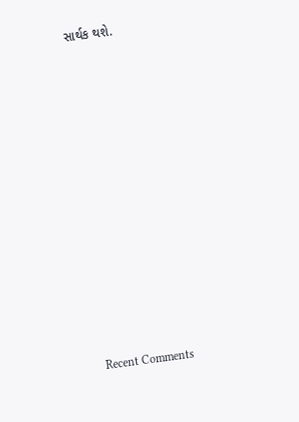સાર્થક થશે.













Recent Comments